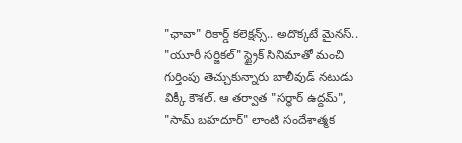"ఛావా" రికార్డ్ కలెక్షన్స్.. అదొక్కటే మైనస్..
"యూరీ సర్జికల్" స్ట్రైక్ సినిమాతో మంచి గుర్తింపు తెచ్చుకున్నారు బాలీవుడ్ నటుడు విక్కీ కౌశల్. ఆ తర్వాత "సర్ధార్ ఉద్దమ్", "సామ్ బహదూర్" లాంటి సందేశాత్మక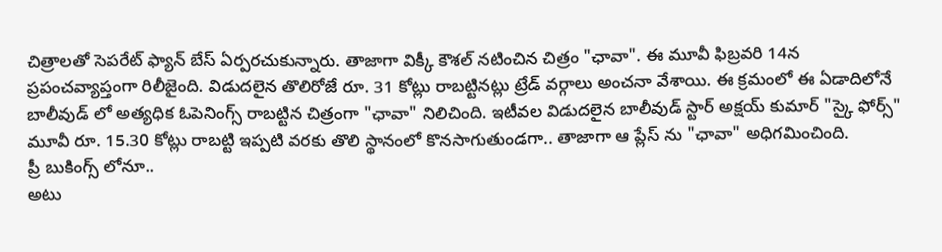చిత్రాలతో సెపరేట్ ఫ్యాన్ బేస్ ఏర్పరచుకున్నారు. తాజాగా విక్కీ కౌశల్ నటించిన చిత్రం "ఛావా". ఈ మూవీ ఫిబ్రవరి 14న ప్రపంచవ్యాప్తంగా రిలీజైంది. విడుదలైన తొలిరోజే రూ. 31 కోట్లు రాబట్టినట్లు ట్రేడ్ వర్గాలు అంచనా వేశాయి. ఈ క్రమంలో ఈ ఏడాదిలోనే బాలీవుడ్ లో అత్యధిక ఓపెనింగ్స్ రాబట్టిన చిత్రంగా "ఛావా" నిలిచింది. ఇటీవల విడుదలైన బాలీవుడ్ స్టార్ అక్షయ్ కుమార్ "స్కై ఫోర్స్" మూవీ రూ. 15.30 కోట్లు రాబట్టి ఇప్పటి వరకు తొలి స్థానంలో కొనసాగుతుండగా.. తాజాగా ఆ ప్లేస్ ను "ఛావా" అధిగమించింది.
ప్రీ బుకింగ్స్ లోనూ..
అటు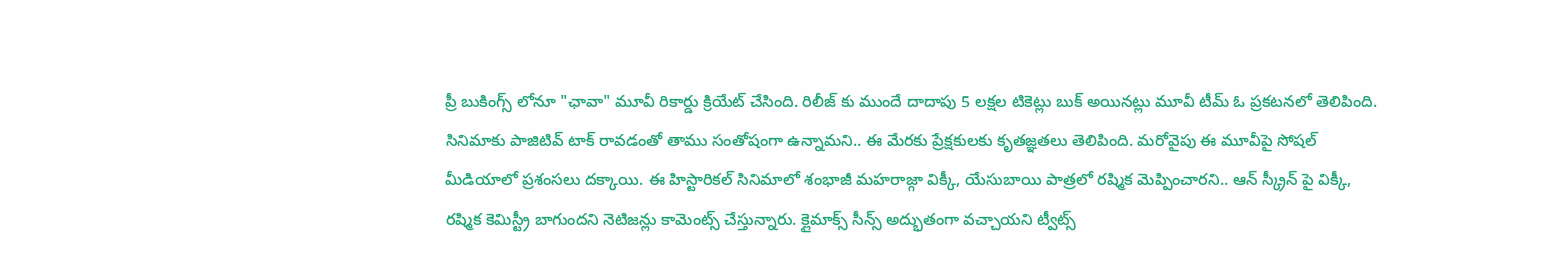ప్రీ బుకింగ్స్ లోనూ "ఛావా" మూవీ రికార్డు క్రియేట్ చేసింది. రిలీజ్ కు ముందే దాదాపు 5 లక్షల టికెట్లు బుక్ అయినట్లు మూవీ టీమ్ ఓ ప్రకటనలో తెలిపింది. సినిమాకు పాజిటివ్ టాక్ రావడంతో తాము సంతోషంగా ఉన్నామని.. ఈ మేరకు ప్రేక్షకులకు కృతజ్ఞతలు తెలిపింది. మరోవైపు ఈ మూవీపై సోషల్ మీడియాలో ప్రశంసలు దక్కాయి. ఈ హిస్టారికల్ సినిమాలో శంభాజీ మహరాజ్గా విక్కీ, యేసుబాయి పాత్రలో రష్మిక మెప్పించారని.. ఆన్ స్క్రీన్ పై విక్కీ, రష్మిక కెమిస్ట్రీ బాగుందని నెటిజన్లు కామెంట్స్ చేస్తున్నారు. క్లైమాక్స్ సీన్స్ అద్భుతంగా వచ్చాయని ట్వీట్స్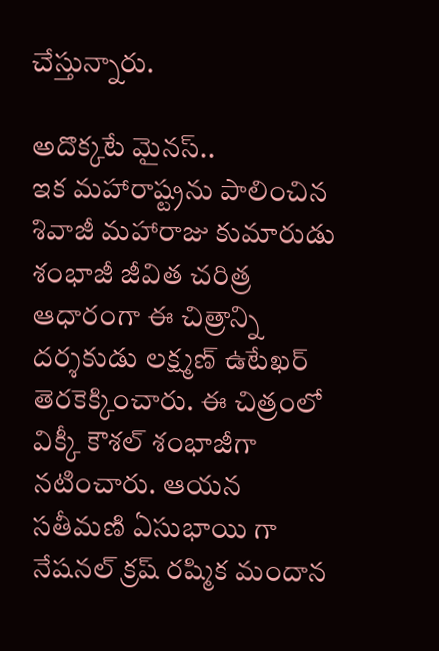చేస్తున్నారు.

అదొక్కటే మైనస్..
ఇక మహారాష్ట్రను పాలించిన శివాజీ మహారాజు కుమారుడు శంభాజీ జీవిత చరిత్ర ఆధారంగా ఈ చిత్రాన్ని దర్శకుడు లక్ష్మణ్ ఉటేఖర్ తెరకెక్కించారు. ఈ చిత్రంలో విక్కీ కౌశల్ శంభాజీగా నటించారు. ఆయన సతీమణి ఏసుభాయి గా నేషనల్ క్రష్ రష్మిక మందాన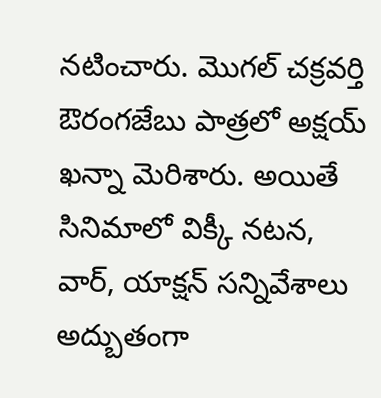నటించారు. మొగల్ చక్రవర్తి ఔరంగజేబు పాత్రలో అక్షయ్ ఖన్నా మెరిశారు. అయితే సినిమాలో విక్కీ నటన, వార్, యాక్షన్ సన్నివేశాలు అద్బుతంగా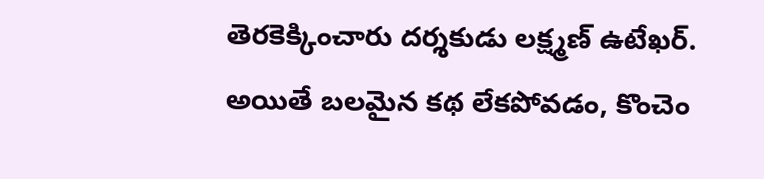తెరకెక్కించారు దర్శకుడు లక్ష్మణ్ ఉటేఖర్. అయితే బలమైన కథ లేకపోవడం, కొంచెం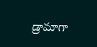డ్రామాగా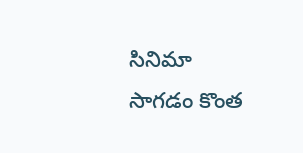సినిమా సాగడం కొంత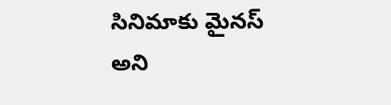సినిమాకు మైనస్ అని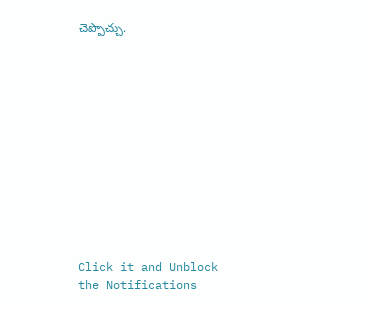చెప్పొచ్చు.












Click it and Unblock the Notifications